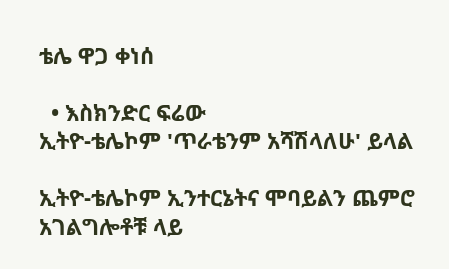ቴሌ ዋጋ ቀነሰ

  • እስክንድር ፍሬው
ኢትዮ-ቴሌኮም 'ጥራቴንም አሻሽላለሁ' ይላል

ኢትዮ-ቴሌኮም ኢንተርኔትና ሞባይልን ጨምሮ አገልግሎቶቹ ላይ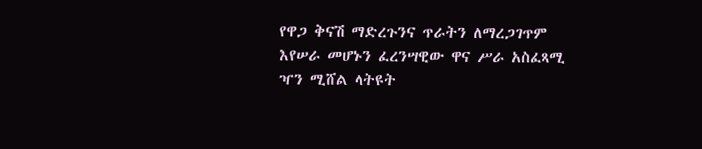የዋጋ ቅናሽ ማድረጉንና ጥራትን ለማረጋገጥም እየሠራ መሆኑን ፈረንሣዊው ዋና ሥራ አስፈጻሚ ዣን ሚሸል ላትዩት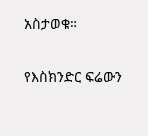አስታወቁ።

የእስክንድር ፍሬውን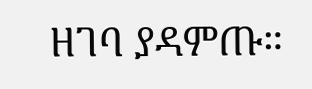ዘገባ ያዳምጡ።